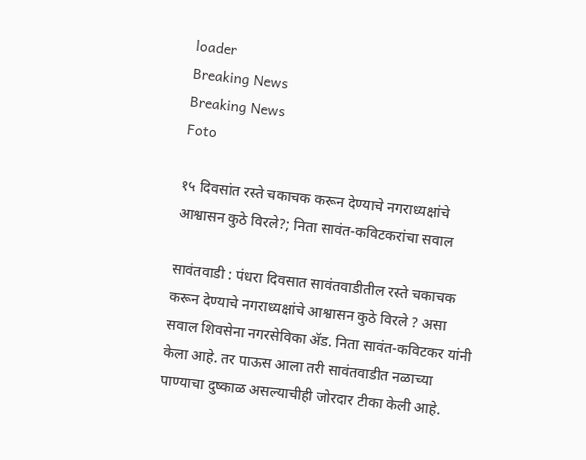loader
Breaking News
Breaking News
Foto

१५ दिवसांत रस्ते चकाचक करून देण्याचे नगराध्यक्षांचे आश्वासन कुठे विरले?; निता सावंत-कविटकरांचा सवाल

सावंतवाडी : पंधरा दिवसात सावंतवाडीतील रस्ते चकाचक करून देण्याचे नगराध्यक्षांचे आश्वासन कुठे विरले ? असा सवाल शिवसेना नगरसेविका ॲड. निता सावंत-कविटकर यांनी केला आहे‌. तर पाऊस आला तरी सावंतवाडीत नळाच्या पाण्याचा दुष्काळ असल्याचीही जोरदार टीका केली आहे.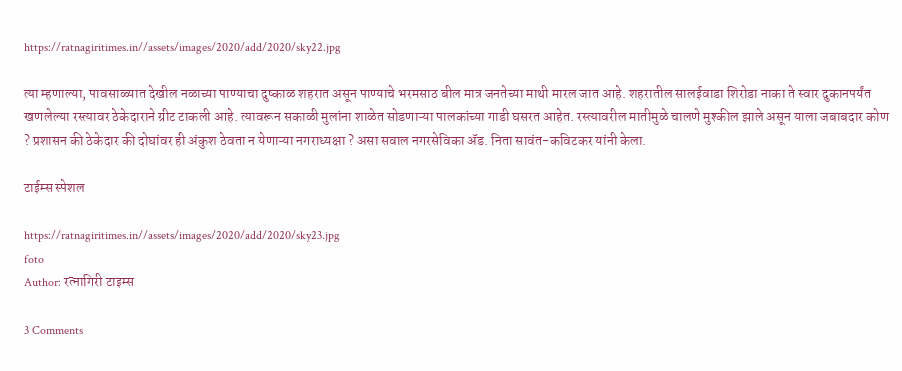https://ratnagiritimes.in//assets/images/2020/add/2020/sky22.jpg

त्या म्हणाल्या, पावसाळ्यात देखील नळाच्या पाण्याचा दुष्काळ शहरात असून पाण्याचे भरमसाठ बील मात्र जनतेच्या माथी मारल जात आहे. शहरातील सालईवाडा शिरोडा नाका ते स्वार दुकानपर्यंत खणलेल्या रस्त्यावर ठेकेदाराने ग्रीट टाकली आहे. त्यावरून सकाळी मुलांना शाळेत सोडणाऱ्या पालकांच्या गाडी घसरत आहेत. रस्त्यावरील मातीमुळे चालणे मुश्कील झाले असून याला जबाबदार कोण ? प्रशासन की ठेकेदार की दोघांवर ही अंकुश ठेवता न येणाऱ्या नगराध्यक्षा ? असा सवाल नगरसेविका ॲड. निता सावंत-कविटकर यांनी केला.

टाईम्स स्पेशल

https://ratnagiritimes.in//assets/images/2020/add/2020/sky23.jpg
foto
Author: रत्नागिरी टाइम्स

3 Comments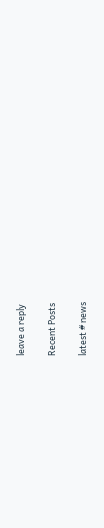leave a reply

Recent Posts

latest # news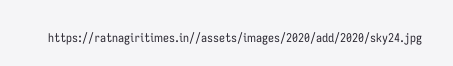https://ratnagiritimes.in//assets/images/2020/add/2020/sky24.jpg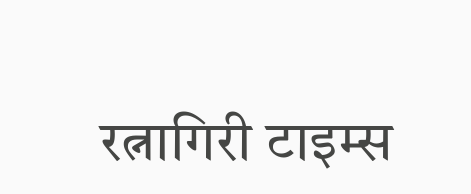रत्नागिरी टाइम्स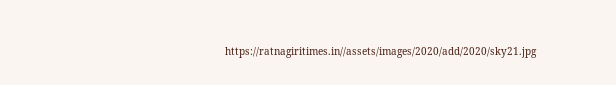https://ratnagiritimes.in//assets/images/2020/add/2020/sky21.jpg